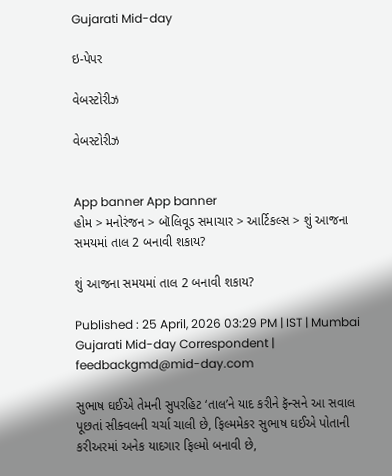Gujarati Mid-day

ઇ-પેપર

વેબસ્ટોરીઝ

વેબસ્ટોરીઝ


App banner App banner
હોમ > મનોરંજન > બૉલિવૂડ સમાચાર > આર્ટિકલ્સ > શું આજના સમયમાં તાલ 2 બનાવી શકાય?

શું આજના સમયમાં તાલ 2 બનાવી શકાય?

Published : 25 April, 2026 03:29 PM | IST | Mumbai
Gujarati Mid-day Correspondent | feedbackgmd@mid-day.com

સુભાષ ઘઈએ તેમની સુપરહિટ ‘તાલ’ને યાદ કરીને ફૅન્સને આ સવાલ પૂછતાં સીક્વલની ચર્ચા ચાલી છે, ફિલ્મમેકર સુભાષ ઘઈએ પોતાની કરીઅરમાં અનેક યાદગાર ફિલ્મો બનાવી છે,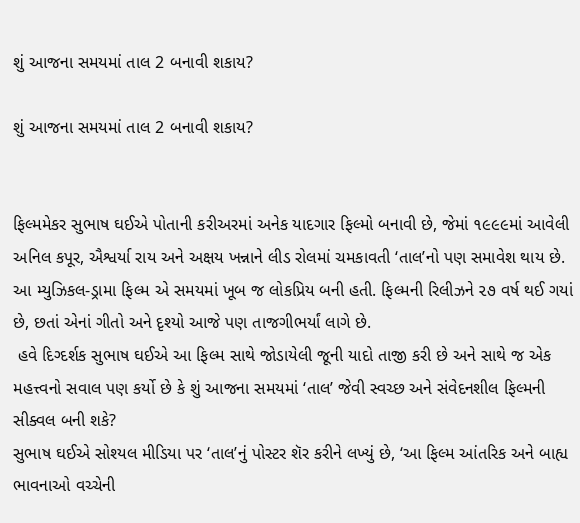શું આજના સમયમાં તાલ 2 બનાવી શકાય?

શું આજના સમયમાં તાલ 2 બનાવી શકાય?


ફિલ્મમેકર સુભાષ ઘઈએ પોતાની કરીઅરમાં અનેક યાદગાર ફિલ્મો બનાવી છે, જેમાં ૧૯૯૯માં આવેલી અનિલ કપૂર, ઐશ્વર્યા રાય અને અક્ષય ખન્નાને લીડ રોલમાં ચમકાવતી ‘તાલ’નો પણ સમાવેશ થાય છે. આ મ્યુઝિકલ-ડ્રામા ફિલ્મ એ સમયમાં ખૂબ જ લોકપ્રિય બની હતી. ફિલ્મની રિલીઝને ૨૭ વર્ષ થઈ ગયાં છે, છતાં એનાં ગીતો અને દૃશ્યો આજે પણ તાજગીભર્યાં લાગે છે.
 હવે દિગ્દર્શક સુભાષ ઘઈએ આ ફિલ્મ સાથે જોડાયેલી જૂની યાદો તાજી કરી છે અને સાથે જ એક મહત્ત્વનો સવાલ પણ કર્યો છે કે શું આજના સમયમાં ‘તાલ’ જેવી સ્વચ્છ અને સંવેદનશીલ ફિલ્મની સીક્વલ બની શકે?
સુભાષ ઘઈએ સોશ્યલ મીડિયા પર ‘તાલ’નું પોસ્ટર શૅર કરીને લખ્યું છે, ‘આ ફિલ્મ આંતરિક અને બાહ્ય ભાવનાઓ વચ્ચેની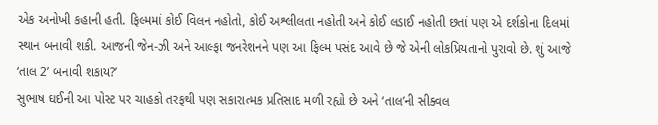એક અનોખી કહાની હતી. ફિલ્મમાં કોઈ વિલન નહોતો, કોઈ અશ્લીલતા નહોતી અને કોઈ લડાઈ નહોતી છતાં પણ એ દર્શકોના દિલમાં સ્થાન બનાવી શકી. આજની જેન-ઝી અને આલ્ફા જનરેશનને પણ આ ફિલ્મ પસંદ આવે છે જે એની લોકપ્રિયતાનો પુરાવો છે. શું આજે ‘તાલ 2’ બનાવી શકાય?’
સુભાષ ઘઈની આ પોસ્ટ પર ચાહકો તરફથી પણ સકારાત્મક પ્રતિસાદ મળી રહ્યો છે અને ‘તાલ’ની સીક્વલ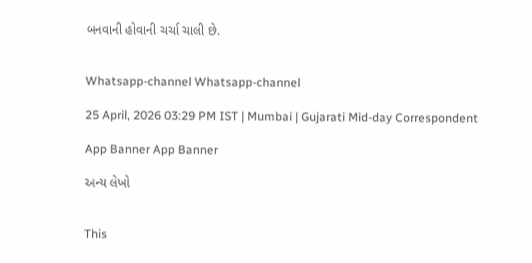બનવાની હોવાની ચર્ચા ચાલી છે.


Whatsapp-channel Whatsapp-channel

25 April, 2026 03:29 PM IST | Mumbai | Gujarati Mid-day Correspondent

App Banner App Banner

અન્ય લેખો


This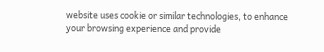website uses cookie or similar technologies, to enhance your browsing experience and provide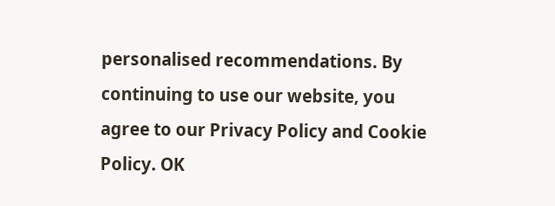personalised recommendations. By continuing to use our website, you agree to our Privacy Policy and Cookie Policy. OK